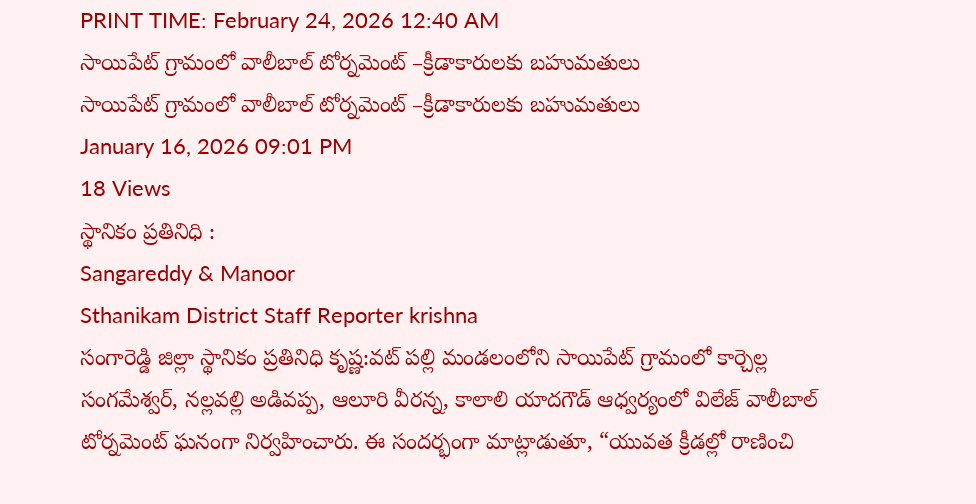PRINT TIME: February 24, 2026 12:40 AM
సాయిపేట్ గ్రామంలో వాలీబాల్ టోర్నమెంట్ –క్రీడాకారులకు బహుమతులు
సాయిపేట్ గ్రామంలో వాలీబాల్ టోర్నమెంట్ –క్రీడాకారులకు బహుమతులు
January 16, 2026 09:01 PM
18 Views
స్థానికం ప్రతినిధి :
Sangareddy & Manoor
Sthanikam District Staff Reporter krishna
సంగారెడ్డి జిల్లా స్థానికం ప్రతినిధి కృష్ణ:వట్ పల్లి మండలంలోని సాయిపేట్ గ్రామంలో కార్చెల్ల సంగమేశ్వర్, నల్లవల్లి అడివప్ప, ఆలూరి వీరన్న, కాలాలి యాదగౌడ్ ఆధ్వర్యంలో విలేజ్ వాలీబాల్ టోర్నమెంట్ ఘనంగా నిర్వహించారు. ఈ సందర్భంగా మాట్లాడుతూ, “యువత క్రీడల్లో రాణించి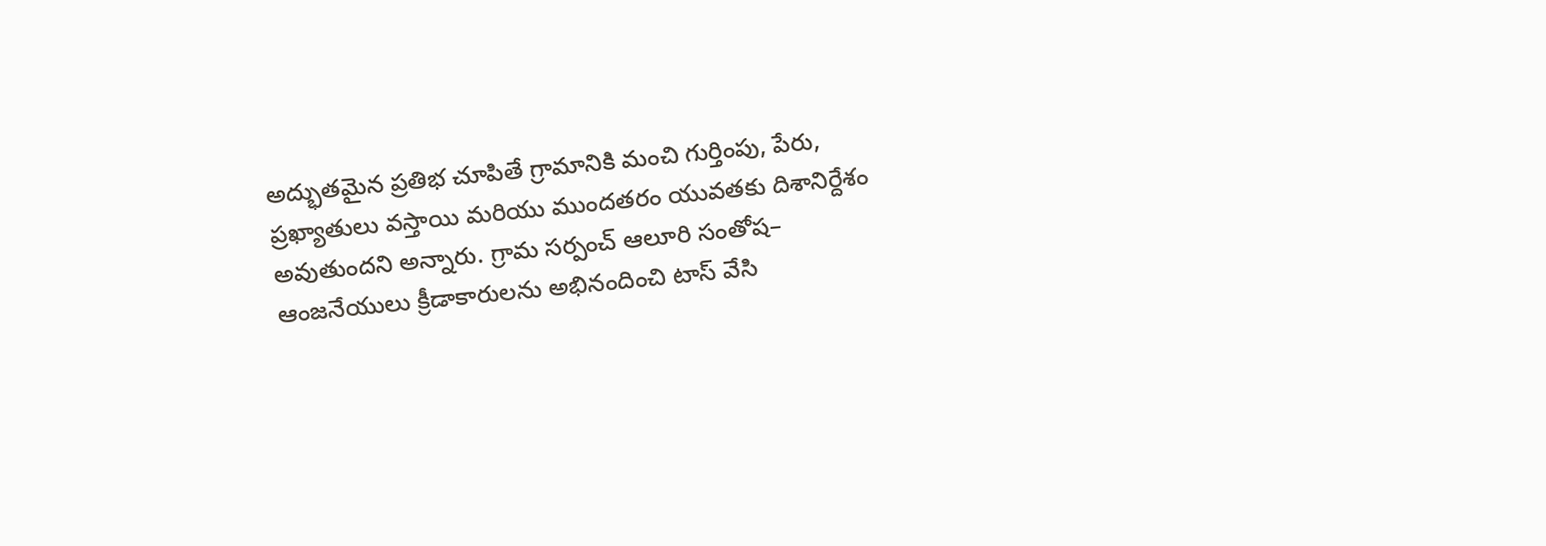అద్భుతమైన ప్రతిభ చూపితే గ్రామానికి మంచి గుర్తింపు, పేరు, ప్రఖ్యాతులు వస్తాయి మరియు ముందతరం యువతకు దిశానిర్దేశం అవుతుందని అన్నారు. గ్రామ సర్పంచ్ ఆలూరి సంతోష– ఆంజనేయులు క్రీడాకారులను అభినందించి టాస్ వేసి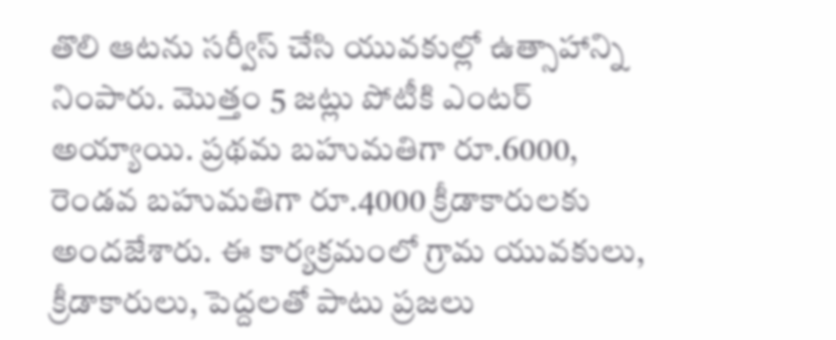తొలి ఆటను సర్వీస్ చేసి యువకుల్లో ఉత్సాహాన్ని నింపారు. మొత్తం 5 జట్లు పోటీకి ఎంటర్ అయ్యాయి. ప్రథమ బహుమతిగా రూ.6000, రెండవ బహుమతిగా రూ.4000 క్రీడాకారులకు అందజేశారు. ఈ కార్యక్రమంలో గ్రామ యువకులు, క్రీడాకారులు, పెద్దలతో పాటు ప్రజలు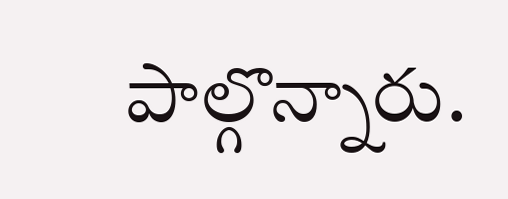పాల్గొన్నారు.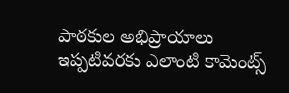పాఠకుల అభిప్రాయాలు
ఇప్పటివరకు ఎలాంటి కామెంట్స్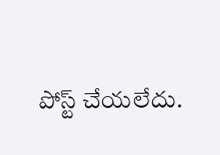పోస్ట్ చేయలేదు.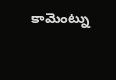కామెంట్ను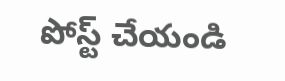పోస్ట్ చేయండి